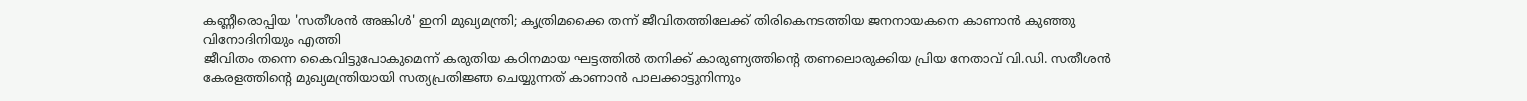കണ്ണീരൊപ്പിയ 'സതീശൻ അങ്കിൾ' ഇനി മുഖ്യമന്ത്രി; കൃത്രിമക്കൈ തന്ന് ജീവിതത്തിലേക്ക് തിരികെനടത്തിയ ജനനായകനെ കാണാൻ കുഞ്ഞു വിനോദിനിയും എത്തി
ജീവിതം തന്നെ കൈവിട്ടുപോകുമെന്ന് കരുതിയ കഠിനമായ ഘട്ടത്തിൽ തനിക്ക് കാരുണ്യത്തിന്റെ തണലൊരുക്കിയ പ്രിയ നേതാവ് വി.ഡി. സതീശൻ കേരളത്തിന്റെ മുഖ്യമന്ത്രിയായി സത്യപ്രതിജ്ഞ ചെയ്യുന്നത് കാണാൻ പാലക്കാട്ടുനിന്നും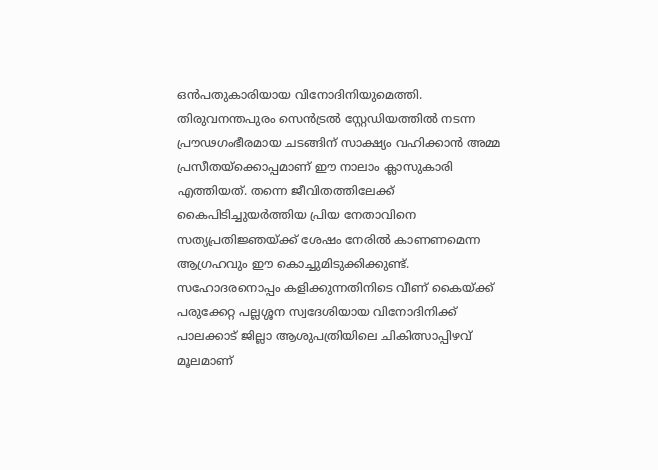ഒൻപതുകാരിയായ വിനോദിനിയുമെത്തി. തിരുവനന്തപുരം സെൻട്രൽ സ്റ്റേഡിയത്തിൽ നടന്ന പ്രൗഢഗംഭീരമായ ചടങ്ങിന് സാക്ഷ്യം വഹിക്കാൻ അമ്മ പ്രസീതയ്ക്കൊപ്പമാണ് ഈ നാലാം ക്ലാസുകാരി എത്തിയത്. തന്നെ ജീവിതത്തിലേക്ക് കൈപിടിച്ചുയർത്തിയ പ്രിയ നേതാവിനെ സത്യപ്രതിജ്ഞയ്ക്ക് ശേഷം നേരിൽ കാണണമെന്ന ആഗ്രഹവും ഈ കൊച്ചുമിടുക്കിക്കുണ്ട്.
സഹോദരനൊപ്പം കളിക്കുന്നതിനിടെ വീണ് കൈയ്ക്ക് പരുക്കേറ്റ പല്ലശ്ശന സ്വദേശിയായ വിനോദിനിക്ക് പാലക്കാട് ജില്ലാ ആശുപത്രിയിലെ ചികിത്സാപ്പിഴവ് മൂലമാണ്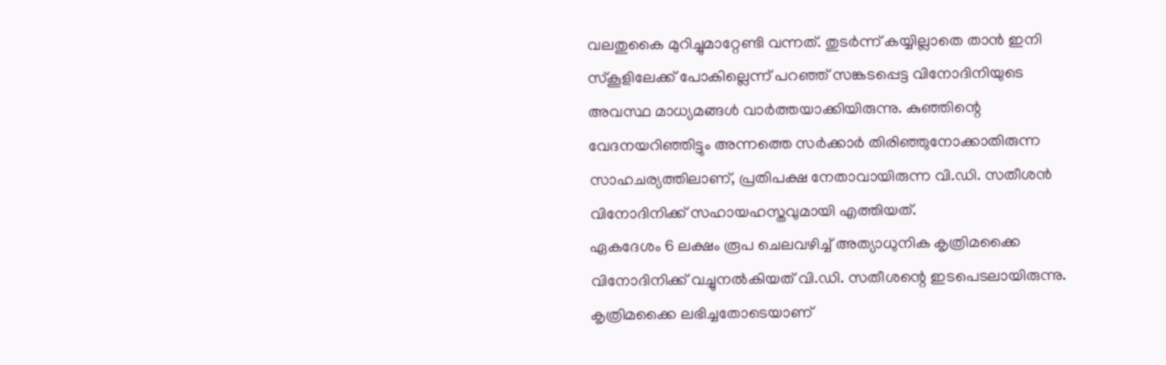വലതുകൈ മുറിച്ചുമാറ്റേണ്ടി വന്നത്. തുടർന്ന് കയ്യില്ലാതെ താൻ ഇനി സ്കൂളിലേക്ക് പോകില്ലെന്ന് പറഞ്ഞ് സങ്കടപ്പെട്ട വിനോദിനിയുടെ അവസ്ഥ മാധ്യമങ്ങൾ വാർത്തയാക്കിയിരുന്നു. കുഞ്ഞിന്റെ വേദനയറിഞ്ഞിട്ടും അന്നത്തെ സർക്കാർ തിരിഞ്ഞുനോക്കാതിരുന്ന സാഹചര്യത്തിലാണ്, പ്രതിപക്ഷ നേതാവായിരുന്ന വി.ഡി. സതീശൻ വിനോദിനിക്ക് സഹായഹസ്തവുമായി എത്തിയത്.
ഏകദേശം 6 ലക്ഷം രൂപ ചെലവഴിച്ച് അത്യാധുനിക കൃത്രിമക്കൈ വിനോദിനിക്ക് വച്ചുനൽകിയത് വി.ഡി. സതീശന്റെ ഇടപെടലായിരുന്നു. കൃത്രിമക്കൈ ലഭിച്ചതോടെയാണ്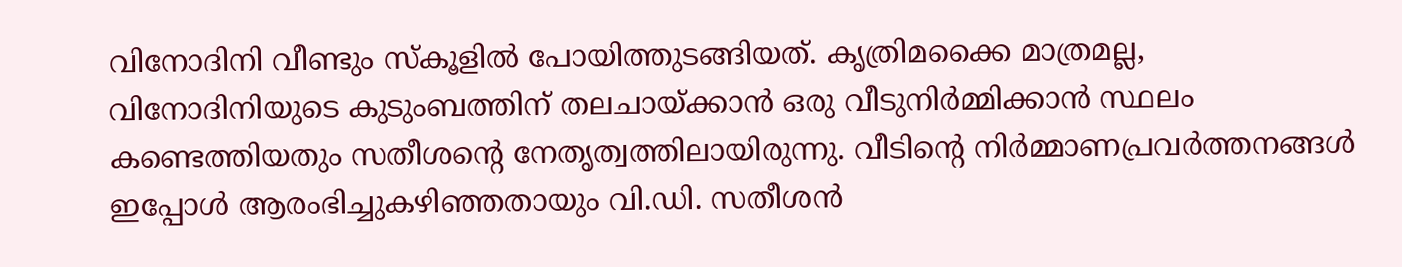വിനോദിനി വീണ്ടും സ്കൂളിൽ പോയിത്തുടങ്ങിയത്. കൃത്രിമക്കൈ മാത്രമല്ല, വിനോദിനിയുടെ കുടുംബത്തിന് തലചായ്ക്കാൻ ഒരു വീടുനിർമ്മിക്കാൻ സ്ഥലം കണ്ടെത്തിയതും സതീശന്റെ നേതൃത്വത്തിലായിരുന്നു. വീടിന്റെ നിർമ്മാണപ്രവർത്തനങ്ങൾ ഇപ്പോൾ ആരംഭിച്ചുകഴിഞ്ഞതായും വി.ഡി. സതീശൻ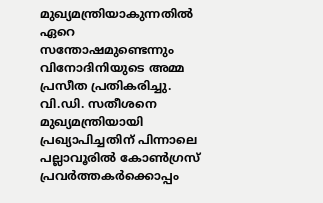മുഖ്യമന്ത്രിയാകുന്നതിൽ ഏറെ സന്തോഷമുണ്ടെന്നും വിനോദിനിയുടെ അമ്മ പ്രസീത പ്രതികരിച്ചു.
വി.ഡി. സതീശനെ മുഖ്യമന്ത്രിയായി പ്രഖ്യാപിച്ചതിന് പിന്നാലെ പല്ലാവൂരിൽ കോൺഗ്രസ് പ്രവർത്തകർക്കൊപ്പം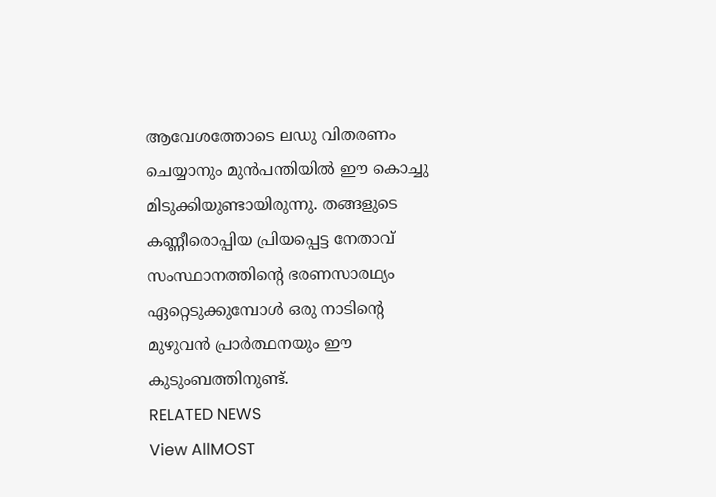ആവേശത്തോടെ ലഡു വിതരണം ചെയ്യാനും മുൻപന്തിയിൽ ഈ കൊച്ചു മിടുക്കിയുണ്ടായിരുന്നു. തങ്ങളുടെ കണ്ണീരൊപ്പിയ പ്രിയപ്പെട്ട നേതാവ് സംസ്ഥാനത്തിന്റെ ഭരണസാരഥ്യം ഏറ്റെടുക്കുമ്പോൾ ഒരു നാടിന്റെ മുഴുവൻ പ്രാർത്ഥനയും ഈ കുടുംബത്തിനുണ്ട്.
RELATED NEWS
View AllMOST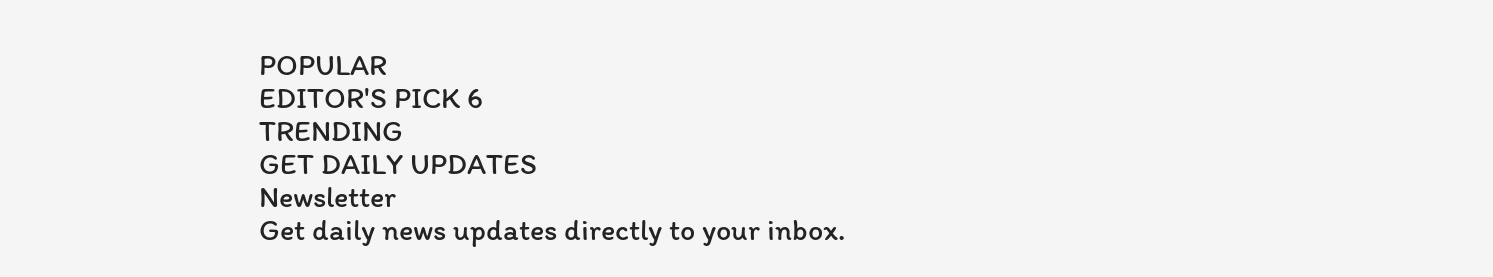POPULAR
EDITOR'S PICK 6
TRENDING
GET DAILY UPDATES
Newsletter
Get daily news updates directly to your inbox.